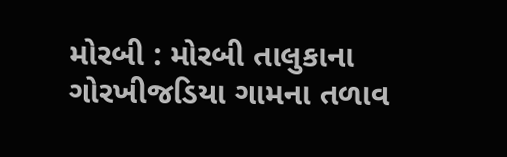મોરબી : મોરબી તાલુકાના ગોરખીજડિયા ગામના તળાવ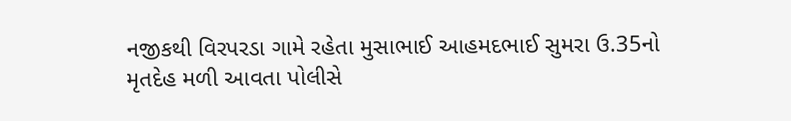નજીકથી વિરપરડા ગામે રહેતા મુસાભાઈ આહમદભાઈ સુમરા ઉ.35નો મૃતદેહ મળી આવતા પોલીસે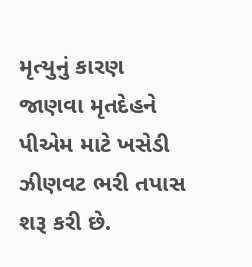મૃત્યુનું કારણ જાણવા મૃતદેહને પીએમ માટે ખસેડી ઝીણવટ ભરી તપાસ શરૂ કરી છે.